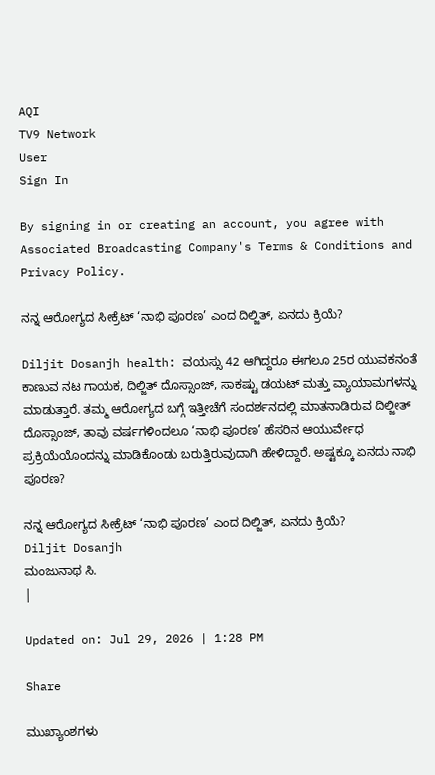AQI
TV9 Network
User
Sign In

By signing in or creating an account, you agree with Associated Broadcasting Company's Terms & Conditions and Privacy Policy.

ನನ್ನ ಆರೋಗ್ಯದ ಸೀಕ್ರೆಟ್ ‘ನಾಭಿ ಪೂರಣ’ ಎಂದ ದಿಲ್ಜಿತ್, ಏನದು ಕ್ರಿಯೆ?

Diljit Dosanjh health: ವಯಸ್ಸು 42 ಆಗಿದ್ದರೂ ಈಗಲೂ 25ರ ಯುವಕನಂತೆ ಕಾಣುವ ನಟ ಗಾಯಕ, ದಿಲ್ಜಿತ್ ದೊಸ್ಸಾಂಜ್, ಸಾಕಷ್ಟು ಡಯಟ್ ಮತ್ತು ವ್ಯಾಯಾಮಗಳನ್ನು ಮಾಡುತ್ತಾರೆ. ತಮ್ಮ ಆರೋಗ್ಯದ ಬಗ್ಗೆ ಇತ್ತೀಚೆಗೆ ಸಂದರ್ಶನದಲ್ಲಿ ಮಾತನಾಡಿರುವ ದಿಲ್ಜೀತ್ ದೊಸ್ಸಾಂಜ್, ತಾವು ವರ್ಷಗಳಿಂದಲೂ ‘ನಾಭಿ ಪೂರಣ’ ಹೆಸರಿನ ಆಯುರ್ವೇಧ ಪ್ರಕ್ರಿಯೆಯೊಂದನ್ನು ಮಾಡಿಕೊಂಡು ಬರುತ್ತಿರುವುದಾಗಿ ಹೇಳಿದ್ದಾರೆ. ಅಷ್ಟಕ್ಕೂ ಏನದು ನಾಭಿ ಪೂರಣ?

ನನ್ನ ಆರೋಗ್ಯದ ಸೀಕ್ರೆಟ್ ‘ನಾಭಿ ಪೂರಣ’ ಎಂದ ದಿಲ್ಜಿತ್, ಏನದು ಕ್ರಿಯೆ?
Diljit Dosanjh
ಮಂಜುನಾಥ ಸಿ.
|

Updated on: Jul 29, 2026 | 1:28 PM

Share

ಮುಖ್ಯಾಂಶಗಳು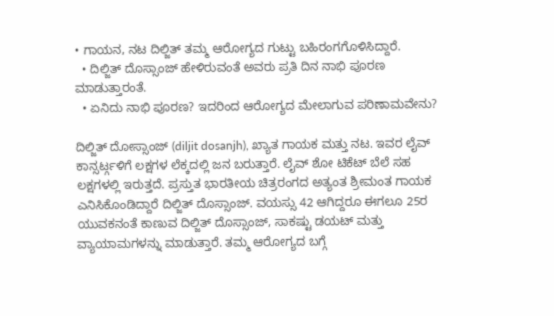• ಗಾಯನ, ನಟ ದಿಲ್ಜಿತ್ ತಮ್ಮ ಆರೋಗ್ಯದ ಗುಟ್ಟು ಬಹಿರಂಗಗೊಳಿಸಿದ್ದಾರೆ.
  • ದಿಲ್ಜಿತ್ ದೊಸ್ಸಾಂಜ್ ಹೇಳಿರುವಂತೆ ಅವರು ಪ್ರತಿ ದಿನ ನಾಭಿ ಪೂರಣ ಮಾಡುತ್ತಾರಂತೆ.
  • ಏನಿದು ನಾಭಿ ಪೂರಣ? ಇದರಿಂದ ಆರೋಗ್ಯದ ಮೇಲಾಗುವ ಪರಿಣಾಮವೇನು?

ದಿಲ್ಜಿತ್ ದೋಸ್ಸಾಂಜ್ (diljit dosanjh), ಖ್ಯಾತ ಗಾಯಕ ಮತ್ತು ನಟ. ಇವರ ಲೈವ್ ಕಾನ್ಸರ್ಟ್ಗಳಿಗೆ ಲಕ್ಷಗಳ ಲೆಕ್ಕದಲ್ಲಿ ಜನ ಬರುತ್ತಾರೆ. ಲೈವ್ ಶೋ ಟಿಕೆಟ್ ಬೆಲೆ ಸಹ ಲಕ್ಷಗಳಲ್ಲಿ ಇರುತ್ತದೆ. ಪ್ರಸ್ತುತ ಭಾರತೀಯ ಚಿತ್ರರಂಗದ ಅತ್ಯಂತ ಶ್ರೀಮಂತ ಗಾಯಕ ಎನಿಸಿಕೊಂಡಿದ್ದಾರೆ ದಿಲ್ಜಿತ್ ದೊಸ್ಸಾಂಜ್. ವಯಸ್ಸು 42 ಆಗಿದ್ದರೂ ಈಗಲೂ 25ರ ಯುವಕನಂತೆ ಕಾಣುವ ದಿಲ್ಜಿತ್ ದೊಸ್ಸಾಂಜ್, ಸಾಕಷ್ಟು ಡಯಟ್ ಮತ್ತು ವ್ಯಾಯಾಮಗಳನ್ನು ಮಾಡುತ್ತಾರೆ. ತಮ್ಮ ಆರೋಗ್ಯದ ಬಗ್ಗೆ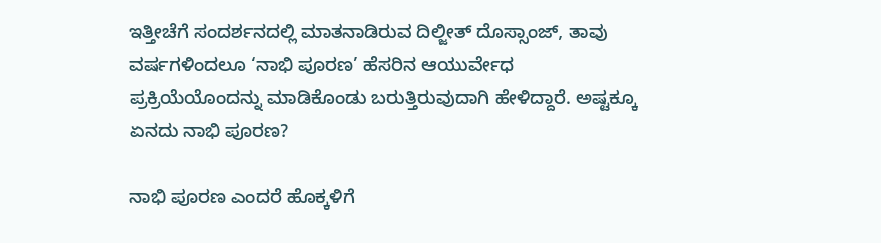ಇತ್ತೀಚೆಗೆ ಸಂದರ್ಶನದಲ್ಲಿ ಮಾತನಾಡಿರುವ ದಿಲ್ಜೀತ್ ದೊಸ್ಸಾಂಜ್, ತಾವು ವರ್ಷಗಳಿಂದಲೂ ‘ನಾಭಿ ಪೂರಣ’ ಹೆಸರಿನ ಆಯುರ್ವೇಧ ಪ್ರಕ್ರಿಯೆಯೊಂದನ್ನು ಮಾಡಿಕೊಂಡು ಬರುತ್ತಿರುವುದಾಗಿ ಹೇಳಿದ್ದಾರೆ. ಅಷ್ಟಕ್ಕೂ ಏನದು ನಾಭಿ ಪೂರಣ?

ನಾಭಿ ಪೂರಣ ಎಂದರೆ ಹೊಕ್ಕಳಿಗೆ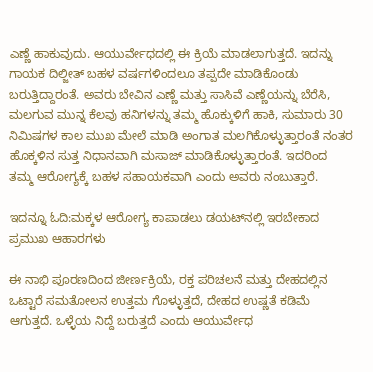ಎಣ್ಣೆ ಹಾಕುವುದು. ಆಯುರ್ವೇಧದಲ್ಲಿ ಈ ಕ್ರಿಯೆ ಮಾಡಲಾಗುತ್ತದೆ. ಇದನ್ನು ಗಾಯಕ ದಿಲ್ಜೀತ್ ಬಹಳ ವರ್ಷಗಳಿಂದಲೂ ತಪ್ಪದೇ ಮಾಡಿಕೊಂಡು ಬರುತ್ತಿದ್ದಾರಂತೆ. ಅವರು ಬೇವಿನ ಎಣ್ಣೆ ಮತ್ತು ಸಾಸಿವೆ ಎಣ್ಣೆಯನ್ನು ಬೆರೆಸಿ, ಮಲಗುವ ಮುನ್ನ ಕೆಲವು ಹನಿಗಳನ್ನು ತಮ್ಮ ಹೊಕ್ಕುಳಿಗೆ ಹಾಕಿ, ಸುಮಾರು 30 ನಿಮಿಷಗಳ ಕಾಲ ಮುಖ ಮೇಲೆ ಮಾಡಿ ಅಂಗಾತ ಮಲಗಿಕೊಳ್ಳುತ್ತಾರಂತೆ ನಂತರ ಹೊಕ್ಕಳಿನ ಸುತ್ತ ನಿಧಾನವಾಗಿ ಮಸಾಜ್ ಮಾಡಿಕೊಳ್ಳುತ್ತಾರಂತೆ. ಇದರಿಂದ ತಮ್ಮ ಆರೋಗ್ಯಕ್ಕೆ ಬಹಳ ಸಹಾಯಕವಾಗಿ ಎಂದು ಅವರು ನಂಬುತ್ತಾರೆ.

ಇದನ್ನೂ ಓದಿ:ಮಕ್ಕಳ ಆರೋಗ್ಯ ಕಾಪಾಡಲು ಡಯಟ್‌ನಲ್ಲಿ ಇರಬೇಕಾದ ಪ್ರಮುಖ ಆಹಾರಗಳು

ಈ ನಾಭಿ ಪೂರಣದಿಂದ ಜೀರ್ಣಕ್ರಿಯೆ, ರಕ್ತ ಪರಿಚಲನೆ ಮತ್ತು ದೇಹದಲ್ಲಿನ ಒಟ್ಟಾರೆ ಸಮತೋಲನ ಉತ್ತಮ ಗೊಳ್ಳುತ್ತದೆ, ದೇಹದ ಉಷ್ಣತೆ ಕಡಿಮೆ ಆಗುತ್ತದೆ. ಒಳ್ಳೆಯ ನಿದ್ದೆ ಬರುತ್ತದೆ ಎಂದು ಆಯುರ್ವೇಧ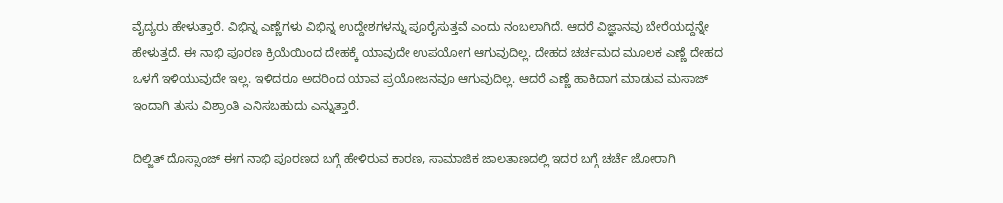ವೈದ್ಯರು ಹೇಳುತ್ತಾರೆ. ವಿಭಿನ್ನ ಎಣ್ಣೆಗಳು ವಿಭಿನ್ನ ಉದ್ದೇಶಗಳನ್ನು ಪೂರೈಸುತ್ತವೆ ಎಂದು ನಂಬಲಾಗಿದೆ. ಆದರೆ ವಿಜ್ಞಾನವು ಬೇರೆಯದ್ದನ್ನೇ ಹೇಳುತ್ತದೆ. ಈ ನಾಭಿ ಪೂರಣ ಕ್ರಿಯೆಯಿಂದ ದೇಹಕ್ಕೆ ಯಾವುದೇ ಉಪಯೋಗ ಆಗುವುದಿಲ್ಲ. ದೇಹದ ಚರ್ಚಮದ ಮೂಲಕ ಎಣ್ಣೆ ದೇಹದ ಒಳಗೆ ಇಳಿಯುವುದೇ ಇಲ್ಲ. ಇಳಿದರೂ ಅದರಿಂದ ಯಾವ ಪ್ರಯೋಜನವೂ ಆಗುವುದಿಲ್ಲ. ಆದರೆ ಎಣ್ಣೆ ಹಾಕಿದಾಗ ಮಾಡುವ ಮಸಾಜ್ ಇಂದಾಗಿ ತುಸು ವಿಶ್ರಾಂತಿ ಎನಿಸಬಹುದು ಎನ್ನುತ್ತಾರೆ.

ದಿಲ್ಜಿತ್ ದೊಸ್ಸಾಂಜ್ ಈಗ ನಾಭಿ ಪೂರಣದ ಬಗ್ಗೆ ಹೇಳಿರುವ ಕಾರಣ, ಸಾಮಾಜಿಕ ಜಾಲತಾಣದಲ್ಲಿ ಇದರ ಬಗ್ಗೆ ಚರ್ಚೆ ಜೋರಾಗಿ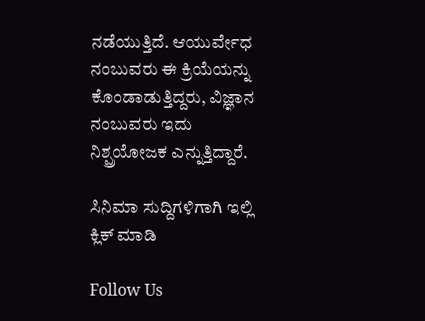ನಡೆಯುತ್ತಿದೆ. ಆಯುರ್ವೇಧ ನಂಬುವರು ಈ ಕ್ರಿಯೆಯನ್ನು ಕೊಂಡಾಡುತ್ತಿದ್ದರು, ವಿಜ್ಞಾನ ನಂಬುವರು ಇದು ನಿಶ್ಪ್ರಯೋಜಕ ಎನ್ನುತ್ತಿದ್ದಾರೆ.

ಸಿನಿಮಾ ಸುದ್ದಿಗಳಿಗಾಗಿ ಇಲ್ಲಿ ಕ್ಲಿಕ್ ಮಾಡಿ

Follow Us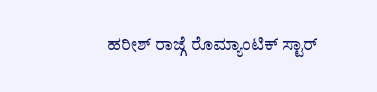ಹರೀಶ್ ರಾಜ್ಗೆ ರೊಮ್ಯಾಂಟಿಕ್ ಸ್ಟಾರ್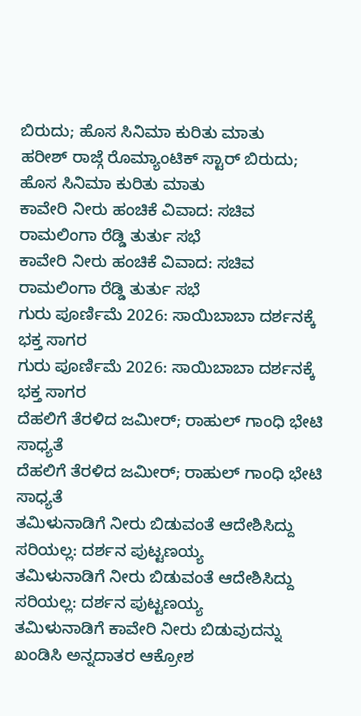ಬಿರುದು; ಹೊಸ ಸಿನಿಮಾ ಕುರಿತು ಮಾತು
ಹರೀಶ್ ರಾಜ್ಗೆ ರೊಮ್ಯಾಂಟಿಕ್ ಸ್ಟಾರ್ ಬಿರುದು; ಹೊಸ ಸಿನಿಮಾ ಕುರಿತು ಮಾತು
ಕಾವೇರಿ ನೀರು ಹಂಚಿಕೆ ವಿವಾದ: ಸಚಿವ ರಾಮಲಿಂಗಾ ರೆಡ್ಡಿ ತುರ್ತು ಸಭೆ
ಕಾವೇರಿ ನೀರು ಹಂಚಿಕೆ ವಿವಾದ: ಸಚಿವ ರಾಮಲಿಂಗಾ ರೆಡ್ಡಿ ತುರ್ತು ಸಭೆ
ಗುರು ಪೂರ್ಣಿಮೆ 2026: ಸಾಯಿಬಾಬಾ ದರ್ಶನಕ್ಕೆ ಭಕ್ತ ಸಾಗರ
ಗುರು ಪೂರ್ಣಿಮೆ 2026: ಸಾಯಿಬಾಬಾ ದರ್ಶನಕ್ಕೆ ಭಕ್ತ ಸಾಗರ
ದೆಹಲಿಗೆ ತೆರಳಿದ ಜಮೀರ್; ರಾಹುಲ್ ಗಾಂಧಿ ಭೇಟಿ ಸಾಧ್ಯತೆ
ದೆಹಲಿಗೆ ತೆರಳಿದ ಜಮೀರ್; ರಾಹುಲ್ ಗಾಂಧಿ ಭೇಟಿ ಸಾಧ್ಯತೆ
ತಮಿಳುನಾಡಿಗೆ ನೀರು ಬಿಡುವಂತೆ ಆದೇಶಿಸಿದ್ದು ಸರಿಯಲ್ಲ: ದರ್ಶನ ಪುಟ್ಟಣಯ್ಯ
ತಮಿಳುನಾಡಿಗೆ ನೀರು ಬಿಡುವಂತೆ ಆದೇಶಿಸಿದ್ದು ಸರಿಯಲ್ಲ: ದರ್ಶನ ಪುಟ್ಟಣಯ್ಯ
ತಮಿಳುನಾಡಿಗೆ ಕಾವೇರಿ ನೀರು ಬಿಡುವುದನ್ನು ಖಂಡಿಸಿ ಅನ್ನದಾತರ ಆಕ್ರೋಶ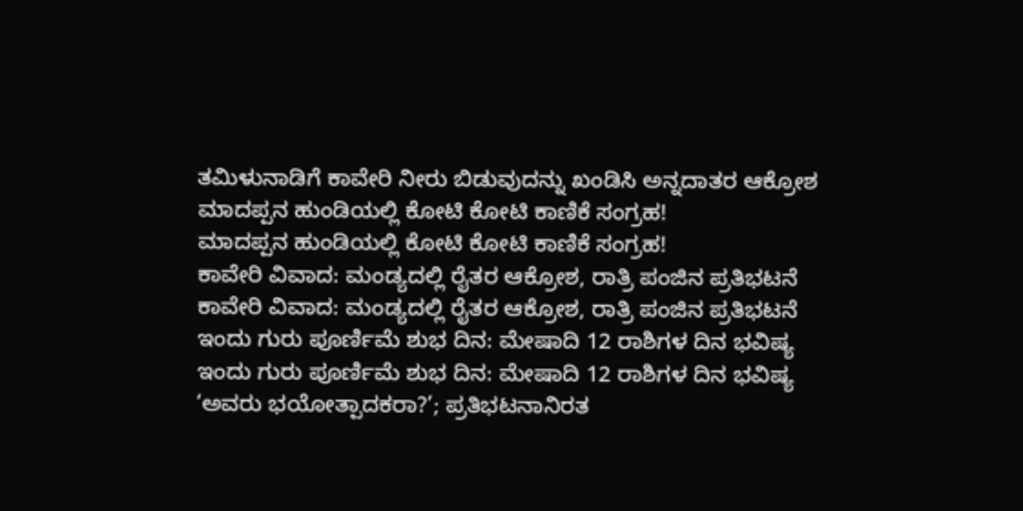ತಮಿಳುನಾಡಿಗೆ ಕಾವೇರಿ ನೀರು ಬಿಡುವುದನ್ನು ಖಂಡಿಸಿ ಅನ್ನದಾತರ ಆಕ್ರೋಶ
ಮಾದಪ್ಪನ ಹುಂಡಿಯಲ್ಲಿ ಕೋಟಿ ಕೋಟಿ ಕಾಣಿಕೆ ಸಂಗ್ರಹ!
ಮಾದಪ್ಪನ ಹುಂಡಿಯಲ್ಲಿ ಕೋಟಿ ಕೋಟಿ ಕಾಣಿಕೆ ಸಂಗ್ರಹ!
ಕಾವೇರಿ ವಿವಾದ: ಮಂಡ್ಯದಲ್ಲಿ ರೈತರ ಆಕ್ರೋಶ, ರಾತ್ರಿ ಪಂಜಿನ ಪ್ರತಿಭಟನೆ
ಕಾವೇರಿ ವಿವಾದ: ಮಂಡ್ಯದಲ್ಲಿ ರೈತರ ಆಕ್ರೋಶ, ರಾತ್ರಿ ಪಂಜಿನ ಪ್ರತಿಭಟನೆ
ಇಂದು ಗುರು ಪೂರ್ಣಿಮೆ ಶುಭ ದಿನ: ಮೇಷಾದಿ 12 ರಾಶಿಗಳ ದಿನ ಭವಿಷ್ಯ
ಇಂದು ಗುರು ಪೂರ್ಣಿಮೆ ಶುಭ ದಿನ: ಮೇಷಾದಿ 12 ರಾಶಿಗಳ ದಿನ ಭವಿಷ್ಯ
‘ಅವರು ಭಯೋತ್ಪಾದಕರಾ?’; ಪ್ರತಿಭಟನಾನಿರತ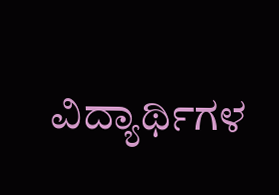ವಿದ್ಯಾರ್ಥಿಗಳ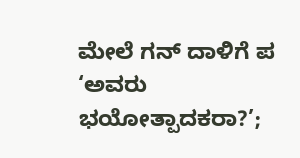ಮೇಲೆ ಗನ್ ದಾಳಿಗೆ ಪ
‘ಅವರು ಭಯೋತ್ಪಾದಕರಾ?’;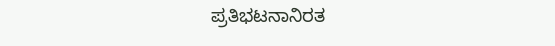ಪ್ರತಿಭಟನಾನಿರತ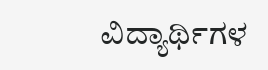ವಿದ್ಯಾರ್ಥಿಗಳ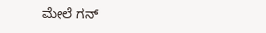ಮೇಲೆ ಗನ್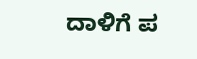ದಾಳಿಗೆ ಪ